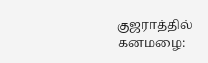குஜராத்தில் கனமழை: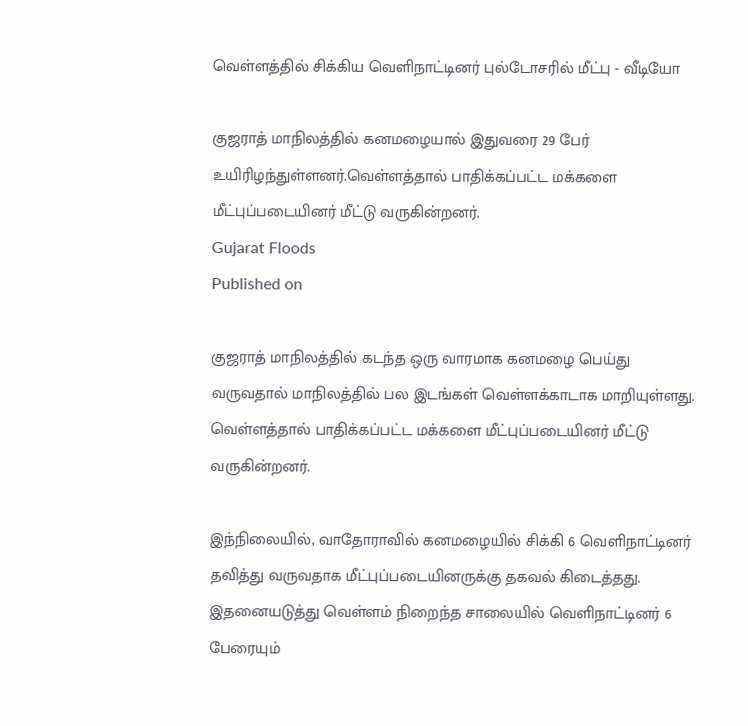வெள்ளத்தில் சிக்கிய வெளிநாட்டினர் புல்டோசரில் மீட்பு - வீடியோ

குஜராத் மாநிலத்தில் கனமழையால் இதுவரை 29 பேர் உயிரிழந்துள்ளனர்.வெள்ளத்தால் பாதிக்கப்பட்ட மக்களை மீட்புப்படையினர் மீட்டு வருகின்றனர்.
Gujarat Floods
Published on

குஜராத் மாநிலத்தில் கடந்த ஒரு வாரமாக கனமழை பெய்து வருவதால் மாநிலத்தில் பல இடங்கள் வெள்ளக்காடாக மாறியுள்ளது. வெள்ளத்தால் பாதிக்கப்பட்ட மக்களை மீட்புப்படையினர் மீட்டு வருகின்றனர்.

இந்நிலையில், வாதோராவில் கனமழையில் சிக்கி 6 வெளிநாட்டினர் தவித்து வருவதாக மீட்புப்படையினருக்கு தகவல் கிடைத்தது. இதனையடுத்து வெள்ளம் நிறைந்த சாலையில் வெளிநாட்டினர் 6 பேரையும்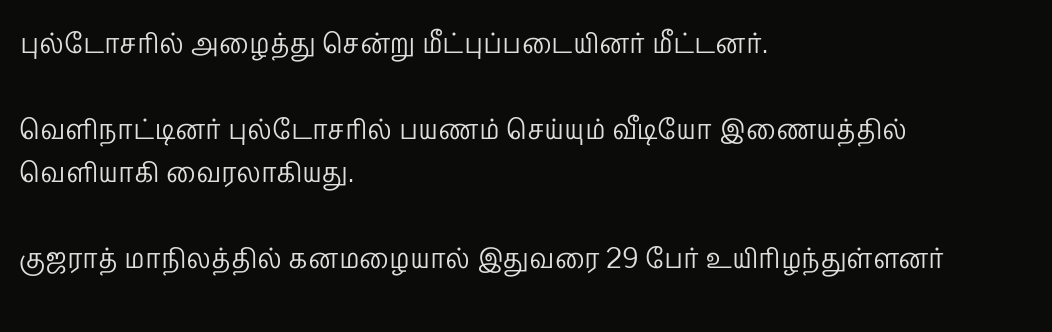புல்டோசரில் அழைத்து சென்று மீட்புப்படையினர் மீட்டனர்.

வெளிநாட்டினர் புல்டோசரில் பயணம் செய்யும் வீடியோ இணையத்தில் வெளியாகி வைரலாகியது.

குஜராத் மாநிலத்தில் கனமழையால் இதுவரை 29 பேர் உயிரிழந்துள்ளனர்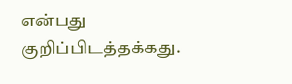என்பது குறிப்பிடத்தக்கது.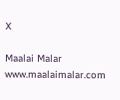X

Maalai Malar
www.maalaimalar.com